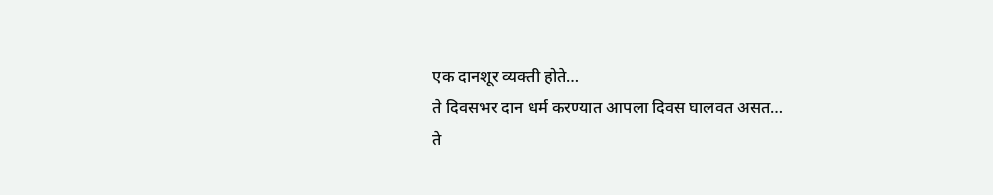एक दानशूर व्यक्ती होते…
ते दिवसभर दान धर्म करण्यात आपला दिवस घालवत असत…
ते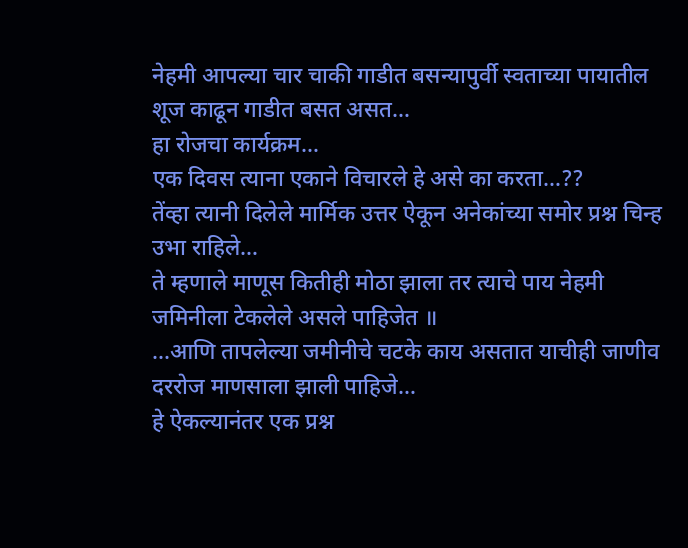नेहमी आपल्या चार चाकी गाडीत बसन्यापुर्वी स्वताच्या पायातील शूज काढून गाडीत बसत असत…
हा रोजचा कार्यक्रम…
एक दिवस त्याना एकाने विचारले हे असे का करता…??
तेंव्हा त्यानी दिलेले मार्मिक उत्तर ऐकून अनेकांच्या समोर प्रश्न चिन्ह उभा राहिले…
ते म्हणाले माणूस कितीही मोठा झाला तर त्याचे पाय नेहमी जमिनीला टेकलेले असले पाहिजेत ॥
...आणि तापलेल्या जमीनीचे चटके काय असतात याचीही जाणीव दररोज माणसाला झाली पाहिजे…
हे ऐकल्यानंतर एक प्रश्न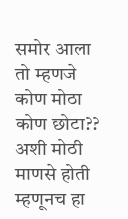समोर आला तो म्हणजे कोण मोठा कोण छोटा??
अशी मोठी माणसे होती म्हणूनच हा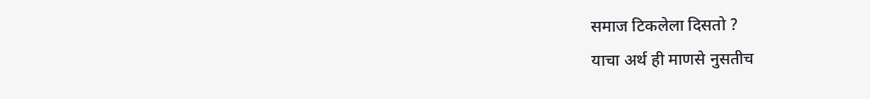समाज टिकलेला दिसतो ?
याचा अर्थ ही माणसे नुसतीच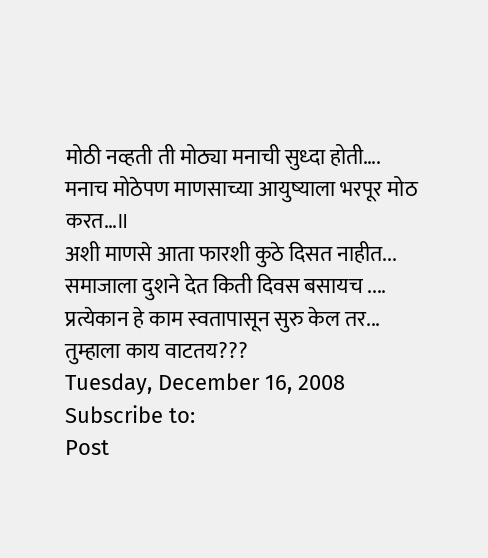मोठी नव्हती ती मोठ्या मनाची सुध्दा होती….
मनाच मोठेपण माणसाच्या आयुष्याला भरपूर मोठ करत…॥
अशी माणसे आता फारशी कुठे दिसत नाहीत...
समाजाला दुशने देत किती दिवस बसायच ....
प्रत्येकान हे काम स्वतापासून सुरु केल तर...
तुम्हाला काय वाटतय???
Tuesday, December 16, 2008
Subscribe to:
Post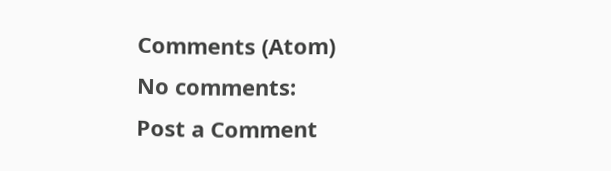Comments (Atom)
No comments:
Post a Comment